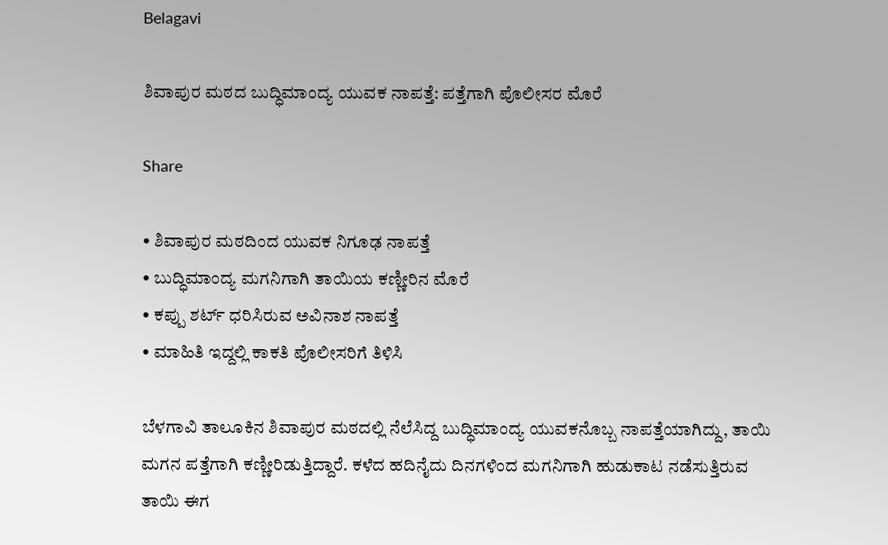Belagavi

ಶಿವಾಪುರ ಮಠದ ಬುದ್ಧಿಮಾಂದ್ಯ ಯುವಕ ನಾಪತ್ತೆ: ಪತ್ತೆಗಾಗಿ ಪೊಲೀಸರ ಮೊರೆ

Share

• ಶಿವಾಪುರ ಮಠದಿಂದ ಯುವಕ ನಿಗೂಢ ನಾಪತ್ತೆ
• ಬುದ್ಧಿಮಾಂದ್ಯ ಮಗನಿಗಾಗಿ ತಾಯಿಯ ಕಣ್ಣೀರಿನ ಮೊರೆ
• ಕಪ್ಪು ಶರ್ಟ್ ಧರಿಸಿರುವ ಅವಿನಾಶ ನಾಪತ್ತೆ
• ಮಾಹಿತಿ ಇದ್ದಲ್ಲಿ ಕಾಕತಿ ಪೊಲೀಸರಿಗೆ ತಿಳಿಸಿ

ಬೆಳಗಾವಿ ತಾಲೂಕಿನ ಶಿವಾಪುರ ಮಠದಲ್ಲಿ ನೆಲೆಸಿದ್ದ ಬುದ್ಧಿಮಾಂದ್ಯ ಯುವಕನೊಬ್ಬ ನಾಪತ್ತೆಯಾಗಿದ್ದು, ತಾಯಿ ಮಗನ ಪತ್ತೆಗಾಗಿ ಕಣ್ಣೀರಿಡುತ್ತಿದ್ದಾರೆ. ಕಳೆದ ಹದಿನೈದು ದಿನಗಳಿಂದ ಮಗನಿಗಾಗಿ ಹುಡುಕಾಟ ನಡೆಸುತ್ತಿರುವ ತಾಯಿ ಈಗ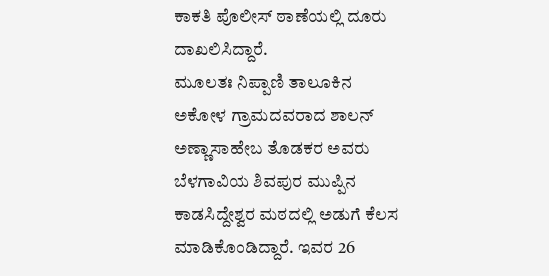ಕಾಕತಿ ಪೊಲೀಸ್ ಠಾಣೆಯಲ್ಲಿ ದೂರು ದಾಖಲಿಸಿದ್ದಾರೆ.
ಮೂಲತಃ ನಿಪ್ಪಾಣಿ ತಾಲೂಕಿನ ಅಕೋಳ ಗ್ರಾಮದವರಾದ ಶಾಲನ್ ಅಣ್ಣಾಸಾಹೇಬ ತೊಡಕರ ಅವರು ಬೆಳಗಾವಿಯ ಶಿವಪುರ ಮುಪ್ಪಿನ ಕಾಡಸಿದ್ದೇಶ್ವರ ಮಠದಲ್ಲಿ ಅಡುಗೆ ಕೆಲಸ ಮಾಡಿಕೊಂಡಿದ್ದಾರೆ. ಇವರ 26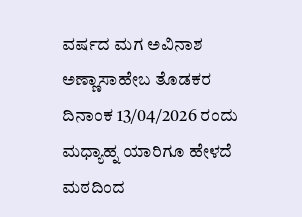ವರ್ಷದ ಮಗ ಅವಿನಾಶ ಅಣ್ಣಾಸಾಹೇಬ ತೊಡಕರ ದಿನಾಂಕ 13/04/2026 ರಂದು ಮಧ್ಯಾಹ್ನ ಯಾರಿಗೂ ಹೇಳದೆ ಮಠದಿಂದ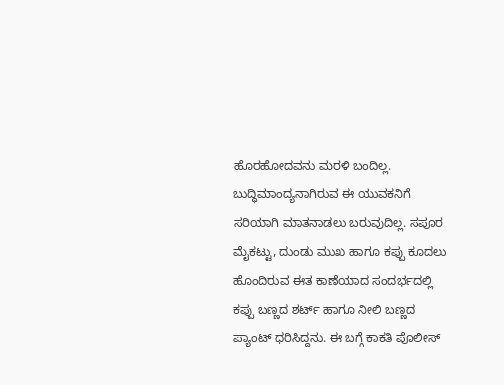ಹೊರಹೋದವನು ಮರಳಿ ಬಂದಿಲ್ಲ. ಬುದ್ಧಿಮಾಂದ್ಯನಾಗಿರುವ ಈ ಯುವಕನಿಗೆ ಸರಿಯಾಗಿ ಮಾತನಾಡಲು ಬರುವುದಿಲ್ಲ. ಸಪೂರ ಮೈಕಟ್ಟು, ದುಂಡು ಮುಖ ಹಾಗೂ ಕಪ್ಪು ಕೂದಲು ಹೊಂದಿರುವ ಈತ ಕಾಣೆಯಾದ ಸಂದರ್ಭದಲ್ಲಿ ಕಪ್ಪು ಬಣ್ಣದ ಶರ್ಟ್ ಹಾಗೂ ನೀಲಿ ಬಣ್ಣದ ಪ್ಯಾಂಟ್ ಧರಿಸಿದ್ದನು. ಈ ಬಗ್ಗೆ ಕಾಕತಿ ಪೊಲೀಸ್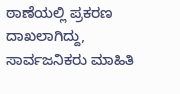ಠಾಣೆಯಲ್ಲಿ ಪ್ರಕರಣ ದಾಖಲಾಗಿದ್ದು, ಸಾರ್ವಜನಿಕರು ಮಾಹಿತಿ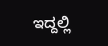ಇದ್ದಲ್ಲಿ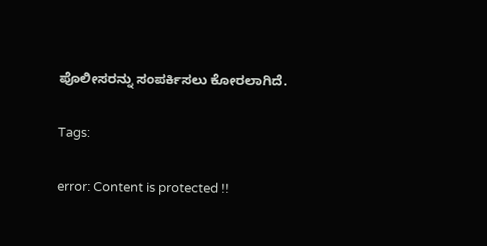ಪೊಲೀಸರನ್ನು ಸಂಪರ್ಕಿಸಲು ಕೋರಲಾಗಿದೆ.

Tags:

error: Content is protected !!